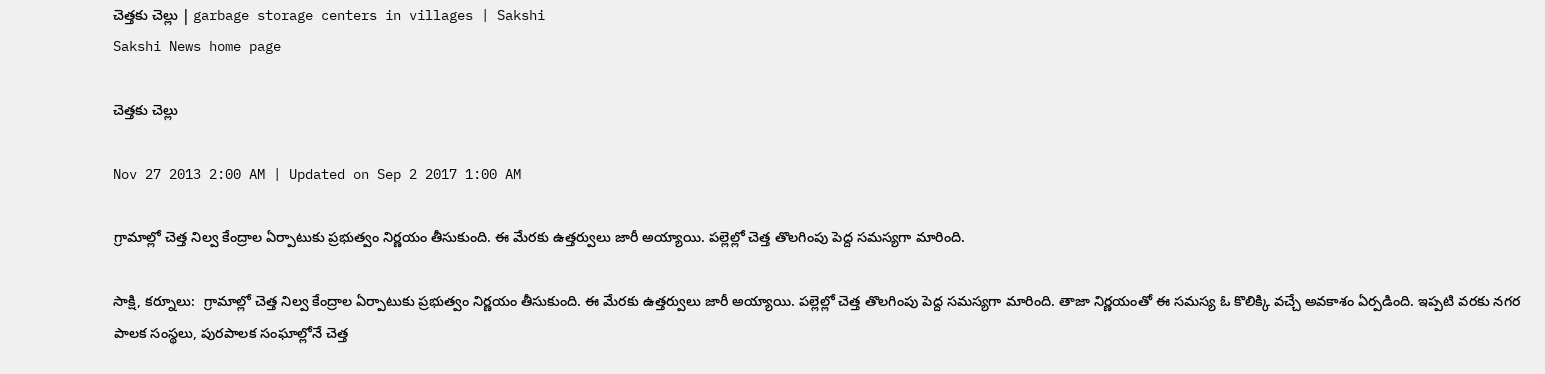చెత్తకు చెల్లు | garbage storage centers in villages | Sakshi
Sakshi News home page

చెత్తకు చెల్లు

Nov 27 2013 2:00 AM | Updated on Sep 2 2017 1:00 AM

గ్రామాల్లో చెత్త నిల్వ కేంద్రాల ఏర్పాటుకు ప్రభుత్వం నిర్ణయం తీసుకుంది. ఈ మేరకు ఉత్తర్వులు జారీ అయ్యాయి. పల్లెల్లో చెత్త తొలగింపు పెద్ద సమస్యగా మారింది.

సాక్షి, కర్నూలు:  గ్రామాల్లో చెత్త నిల్వ కేంద్రాల ఏర్పాటుకు ప్రభుత్వం నిర్ణయం తీసుకుంది. ఈ మేరకు ఉత్తర్వులు జారీ అయ్యాయి. పల్లెల్లో చెత్త తొలగింపు పెద్ద సమస్యగా మారింది. తాజా నిర్ణయంతో ఈ సమస్య ఓ కొలిక్కి వచ్చే అవకాశం ఏర్పడింది. ఇప్పటి వరకు నగర పాలక సంస్థలు, పురపాలక సంఘాల్లోనే చెత్త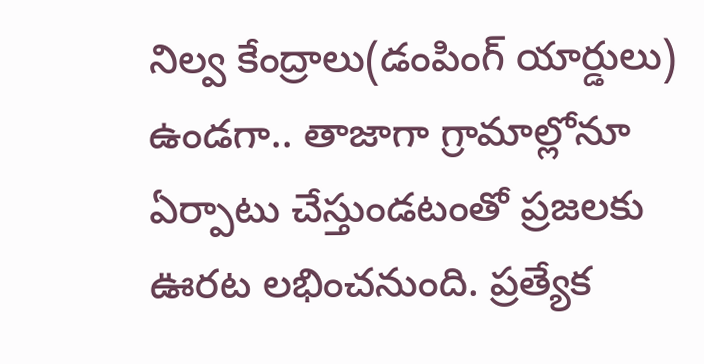నిల్వ కేంద్రాలు(డంపింగ్ యార్డులు) ఉండగా.. తాజాగా గ్రామాల్లోనూ ఏర్పాటు చేస్తుండటంతో ప్రజలకు ఊరట లభించనుంది. ప్రత్యేక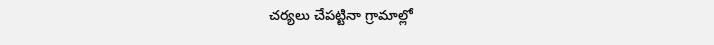చర్యలు చేపట్టినా గ్రామాల్లో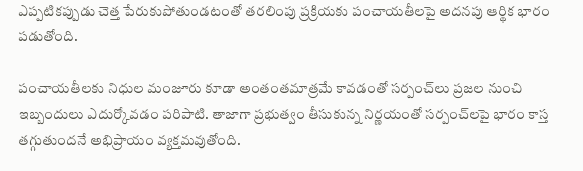ఎప్పటికప్పుడు చెత్త పేరుకుపోతుండటంతో తరలింపు ప్రక్రియకు పంచాయతీలపై అదనపు ఆర్థిక భారం పడుతోంది.

పంచాయతీలకు నిధుల మంజూరు కూడా అంతంతమాత్రమే కావడంతో సర్పంచ్‌లు ప్రజల నుంచి ఇబ్బందులు ఎదుర్కోవడం పరిపాటి. తాజాగా ప్రభుత్వం తీసుకున్న నిర్ణయంతో సర్పంచ్‌లపై భారం కాస్త తగ్గుతుందనే అభిప్రాయం వ్యక్తమవుతోంది.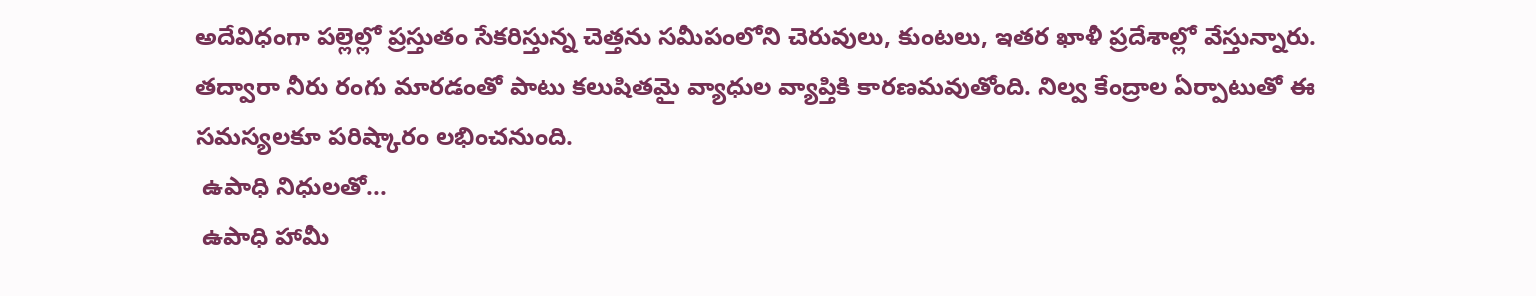అదేవిధంగా పల్లెల్లో ప్రస్తుతం సేకరిస్తున్న చెత్తను సమీపంలోని చెరువులు, కుంటలు, ఇతర ఖాళీ ప్రదేశాల్లో వేస్తున్నారు. తద్వారా నీరు రంగు మారడంతో పాటు కలుషితమై వ్యాధుల వ్యాప్తికి కారణమవుతోంది. నిల్వ కేంద్రాల ఏర్పాటుతో ఈ సమస్యలకూ పరిష్కారం లభించనుంది.
 ఉపాధి నిధులతో...
 ఉపాధి హామీ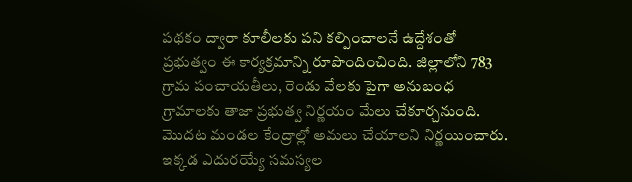పథకం ద్వారా కూలీలకు పని కల్పించాలనే ఉద్దేశంతో ప్రభుత్వం ఈ కార్యక్రమాన్ని రూపొందించింది. జిల్లాలోని 783 గ్రామ పంచాయతీలు, రెండు వేలకు పైగా అనుబంధ గ్రామాలకు తాజా ప్రభుత్వ నిర్ణయం మేలు చేకూర్చనుంది. మొదట మండల కేంద్రాల్లో అమలు చేయాలని నిర్ణయించారు. ఇక్కడ ఎదురయ్యే సమస్యల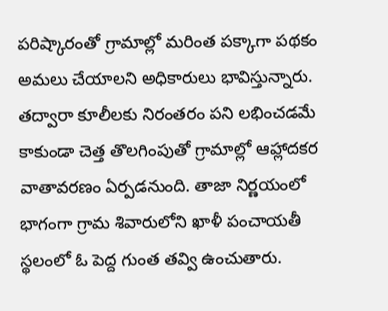పరిష్కారంతో గ్రామాల్లో మరింత పక్కాగా పథకం అమలు చేయాలని అధికారులు భావిస్తున్నారు. తద్వారా కూలీలకు నిరంతరం పని లభించడమే కాకుండా చెత్త తొలగింపుతో గ్రామాల్లో ఆహ్లాదకర వాతావరణం ఏర్పడనుంది. తాజా నిర్ణయంలో భాగంగా గ్రామ శివారులోని ఖాళీ పంచాయతీ స్థలంలో ఓ పెద్ద గుంత తవ్వి ఉంచుతారు.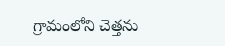గ్రామంలోని చెత్తను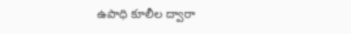ఉపాధి కూలీల ద్వారా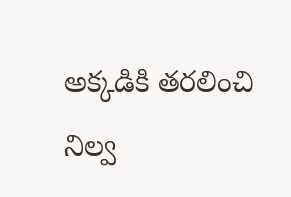అక్కడికి తరలించి నిల్వ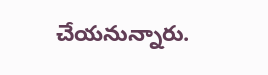చేయనున్నారు.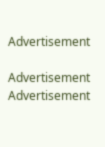Advertisement

Advertisement
Advertisement